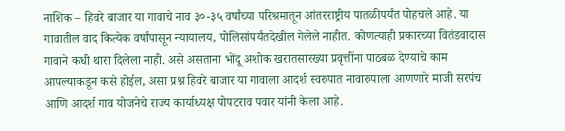नाशिक – हिवरे बाजार या गावाचे नाव ३०-३५ वर्षांच्या परिश्रमातून आंतरराष्ट्रीय पातळीपर्यंत पोहचले आहे. या गावातील वाद कित्येक वर्षांपासून न्यायालय, पोलिसांपर्यंतदेखील गेलेले नाहीत. कोणत्याही प्रकारच्या वितंडवादास गावाने कधी थारा दिलेला नाही. असे असताना भोंदू अशोक खरातसारख्या प्रवृत्तींना पाठबळ देण्याचे काम आपल्याकडून कसे होईल, असा प्रश्न हिवरे बाजार या गावाला आदर्श स्वरुपात नावारुपाला आणणारे माजी सरपंच आणि आदर्श गाव योजनेचे राज्य कार्याध्यक्ष पोपटराव पवार यांनी केला आहे.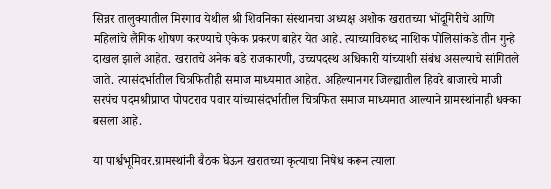सिन्नर तालुक्यातील मिरगाव येथील श्री शिवनिका संस्थानचा अध्यक्ष अशोक खरातच्या भोंदूगिरीचे आणि महिलांचे लैंगिक शोषण करण्याचे एकेक प्रकरण बाहेर येत आहे. त्याच्याविरुध्द नाशिक पोलिसांकडे तीन गुन्हे दाखल झाले आहेत. खरातचे अनेक बडे राजकारणी, उच्चपदस्थ अधिकारी यांच्याशी संबंध असल्याचे सांगितले जाते. त्यासंदर्भातील चित्रफितीही समाज माध्यमात आहेत. अहिल्यानगर जिल्ह्यातील हिवरे बाजारचे माजी सरपंच पदमश्रीप्राप्त पोपटराव पवार यांच्यासंदर्भातील चित्रफित समाज माध्यमात आल्याने ग्रामस्थांनाही धक्का बसला आहे.

या पार्श्वभूमिवर.ग्रामस्थांनी बैठक घेऊन खरातच्या कृत्याचा निषेध करून त्याला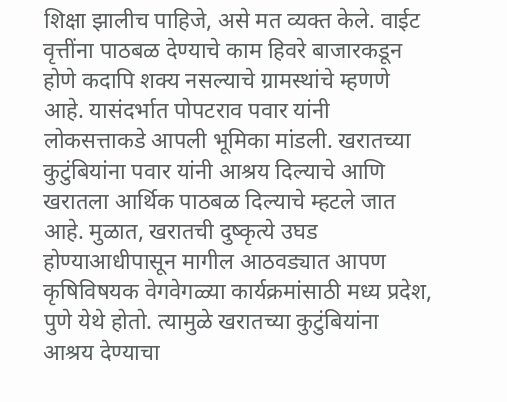शिक्षा झालीच पाहिजे, असे मत व्यक्त केले. वाईट वृत्तींना पाठबळ देण्याचे काम हिवरे बाजारकडून होणे कदापि शक्य नसल्याचे ग्रामस्थांचे म्हणणे आहे. यासंदर्भात पोपटराव पवार यांनी लोकसत्ताकडे आपली भूमिका मांडली. खरातच्या कुटुंबियांना पवार यांनी आश्रय दिल्याचे आणि खरातला आर्थिक पाठबळ दिल्याचे म्हटले जात आहे. मुळात, खरातची दुष्कृत्ये उघड होण्याआधीपासून मागील आठवड्यात आपण कृषिविषयक वेगवेगळ्या कार्यक्रमांसाठी मध्य प्रदेश, पुणे येथे होतो. त्यामुळे खरातच्या कुटुंबियांना आश्रय देण्याचा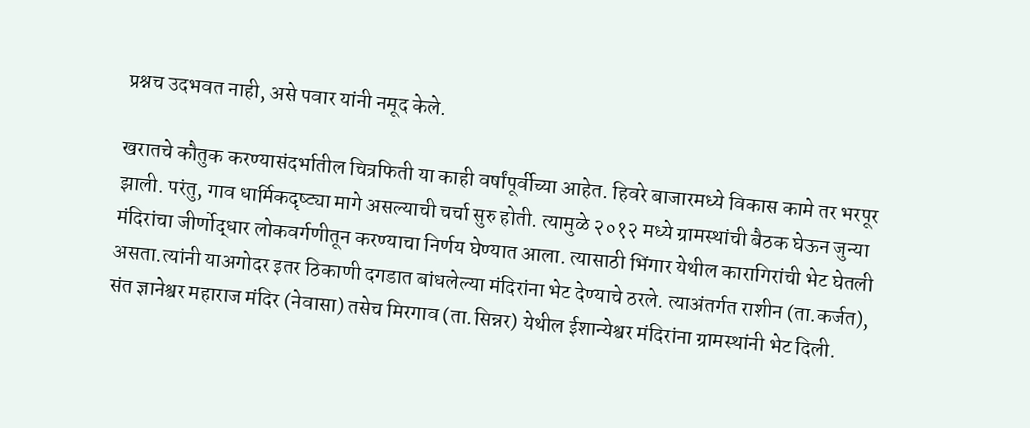प्रश्नच उदभवत नाही, असे पवार यांनी नमूद केले.

खरातचे कौतुक करण्यासंदर्भातील चित्रफिती या काही वर्षांपूर्वीच्या आहेत. हिवरे बाजारमध्ये विकास कामे तर भरपूर झाली. परंतु, गाव धार्मिकदृष्ट्या मागे असल्याची चर्चा सुरु होती. त्यामुळे २०१२ मध्ये ग्रामस्थांची बैठक घेऊन जुन्या मंदिरांचा जीर्णोद्धार लोकवर्गणीतून करण्याचा निर्णय घेण्यात आला. त्यासाठी भिंगार येथील कारागिरांची भेट घेतली असता.त्यांनी याअगोदर इतर ठिकाणी दगडात बांधलेल्या मंदिरांना भेट देण्याचे ठरले. त्याअंतर्गत राशीन (ता.कर्जत), संत ज्ञानेश्वर महाराज मंदिर (नेवासा) तसेच मिरगाव (ता.सिन्नर) येथील ईशान्येश्वर मंदिरांना ग्रामस्थांनी भेट दिली.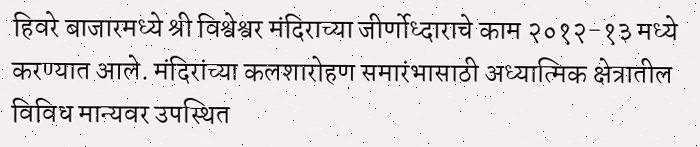हिवरे बाजारमध्ये श्री विश्वेश्वर मंदिराच्या जीर्णोध्दाराचे काम २०१२-१३ मध्ये करण्यात आले. मंदिरांच्या कलशारोहण समारंभासाठी अध्यात्मिक क्षेत्रातील विविध मान्यवर उपस्थित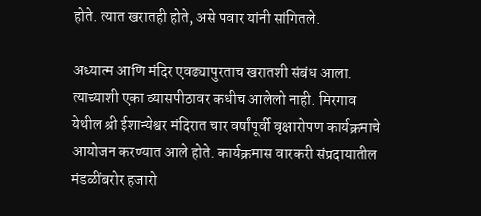होते. त्यात खरातही होते, असे पवार यांनी सांगितले.

अध्यात्म आणि मंदिर एवढ्यापुरताच खरातशी संबंध आला. त्याच्याशी एका व्यासपीठावर कधीच आलेलो नाही. मिरगाव येथील श्री ईशान्येश्वर मंदिरात चार वर्षांपूर्वी वृक्षारोपण कार्यक्रमाचे आयोजन करण्यात आले होते. कार्यक्रमास वारकरी संप्रदायातील मंडळींबरोर हजारो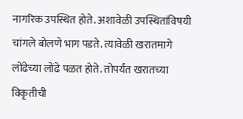नागरिक उपस्थित होते. अशावेळी उपस्थितांविषयी चांगले बोलणे भाग पडते. त्यावेळी खरातमागे लोंढेच्या लोंढे पळत होते. तोपर्यंत खरातच्या विकृतीची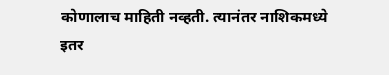कोणालाच माहिती नव्हती. त्यानंतर नाशिकमध्ये इतर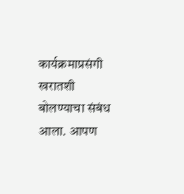कार्यक्रमाप्रसंगी खरातशी बोलण्याचा संबंध आला. आपण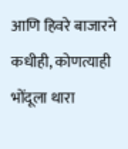आणि हिवरे बाजारने कधीही, कोणत्याही भोंदूला थारा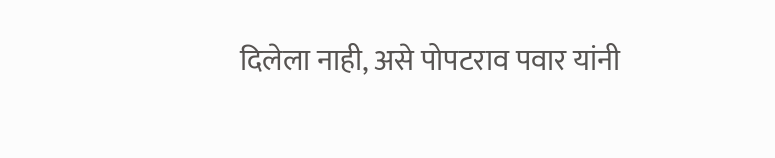दिलेला नाही, असे पोपटराव पवार यांनी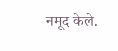नमूद केले.